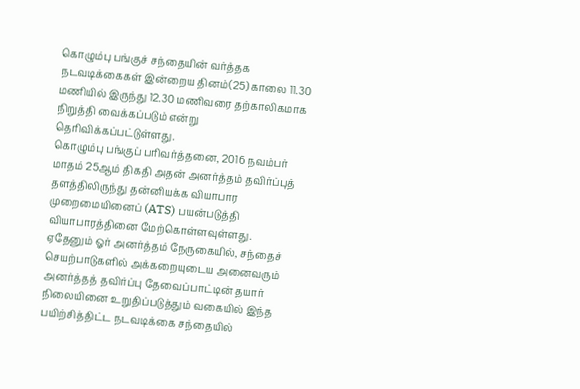கொழும்பு பங்குச் சந்தையின் வர்த்தக நடவடிக்கைகள் இன்றைய தினம்(25) காலை 11.30 மணியில் இருந்து 12.30 மணிவரை தற்காலிகமாக நிறுத்தி வைக்கப்படும் என்று தெரிவிக்கப்பட்டுள்ளது.
கொழும்பு பங்குப் பரிவர்த்தனை, 2016 நவம்பர் மாதம் 25ஆம் திகதி அதன் அனர்த்தம் தவிர்ப்புத் தளத்திலிருந்து தன்னியக்க வியாபார முறைமையினைப் (ATS) பயன்படுத்தி வியாபாரத்தினை மேற்கொள்ளவுள்ளது.
ஏதேனும் ஓர் அனர்த்தம் நேருகையில், சந்தைச் செயற்பாடுகளில் அக்கறையுடைய அனைவரும் அனர்த்தத் தவிர்ப்பு தேவைப்பாட்டின் தயார் நிலையினை உறுதிப்படுத்தும் வகையில் இந்த பயிற்சித்திட்ட நடவடிக்கை சந்தையில்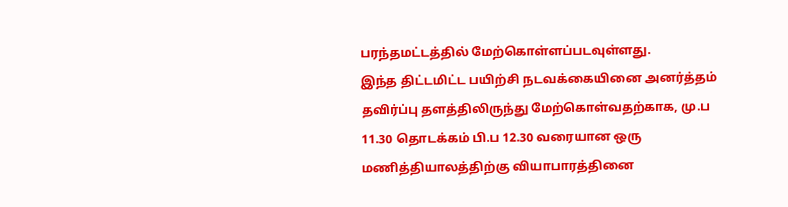பரந்தமட்டத்தில் மேற்கொள்ளப்படவுள்ளது.
இந்த திட்டமிட்ட பயிற்சி நடவக்கையினை அனர்த்தம் தவிர்ப்பு தளத்திலிருந்து மேற்கொள்வதற்காக, மு.ப 11.30 தொடக்கம் பி.ப 12.30 வரையான ஒரு மணித்தியாலத்திற்கு வியாபாரத்தினை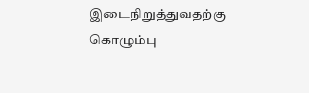இடைநிறுத்துவதற்கு கொழும்பு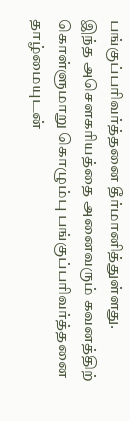பங்குப்பரிவர்த்தனை தீர்மானித்துள்ளது.
இந்த அசௌகரியத்தை அனைவரும் கவனத்திற் கொள்ளுமாறு கொழும்பு பங்குப்பரிவர்த்தனை தாழ்மையுடன்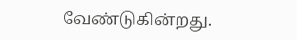வேண்டுகின்றது.